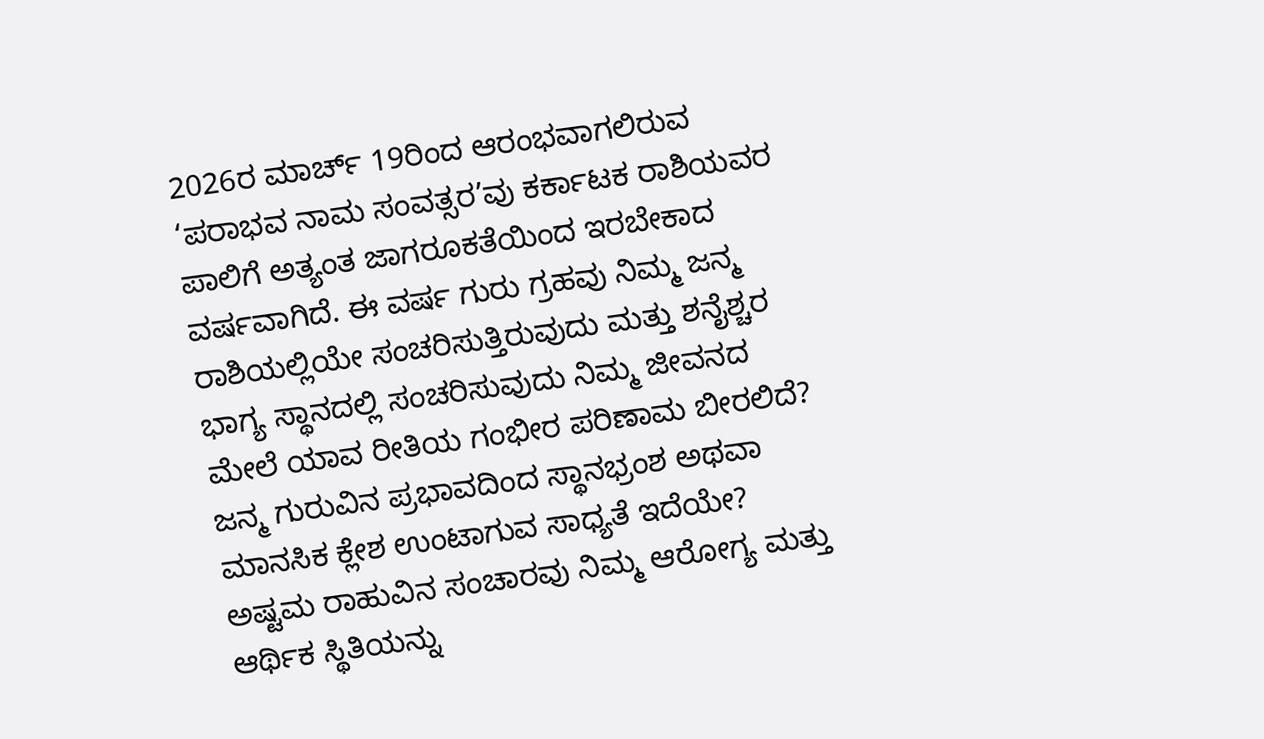2026ರ ಮಾರ್ಚ್ 19ರಿಂದ ಆರಂಭವಾಗಲಿರುವ ‘ಪರಾಭವ ನಾಮ ಸಂವತ್ಸರ’ವು ಕರ್ಕಾಟಕ ರಾಶಿಯವರ ಪಾಲಿಗೆ ಅತ್ಯಂತ ಜಾಗರೂಕತೆಯಿಂದ ಇರಬೇಕಾದ ವರ್ಷವಾಗಿದೆ. ಈ ವರ್ಷ ಗುರು ಗ್ರಹವು ನಿಮ್ಮ ಜನ್ಮ ರಾಶಿಯಲ್ಲಿಯೇ ಸಂಚರಿಸುತ್ತಿರುವುದು ಮತ್ತು ಶನೈಶ್ಚರ ಭಾಗ್ಯ ಸ್ಥಾನದಲ್ಲಿ ಸಂಚರಿಸುವುದು ನಿಮ್ಮ ಜೀವನದ ಮೇಲೆ ಯಾವ ರೀತಿಯ ಗಂಭೀರ ಪರಿಣಾಮ ಬೀರಲಿದೆ? ಜನ್ಮ ಗುರುವಿನ ಪ್ರಭಾವದಿಂದ ಸ್ಥಾನಭ್ರಂಶ ಅಥವಾ ಮಾನಸಿಕ ಕ್ಲೇಶ ಉಂಟಾಗುವ ಸಾಧ್ಯತೆ ಇದೆಯೇ? ಅಷ್ಟಮ ರಾಹುವಿನ ಸಂಚಾರವು ನಿಮ್ಮ ಆರೋಗ್ಯ ಮತ್ತು ಆರ್ಥಿಕ ಸ್ಥಿತಿಯನ್ನು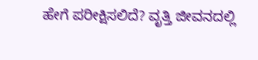ಹೇಗೆ ಪರೀಕ್ಷಿಸಲಿದೆ? ವೃತ್ತಿ ಜೀವನದಲ್ಲಿ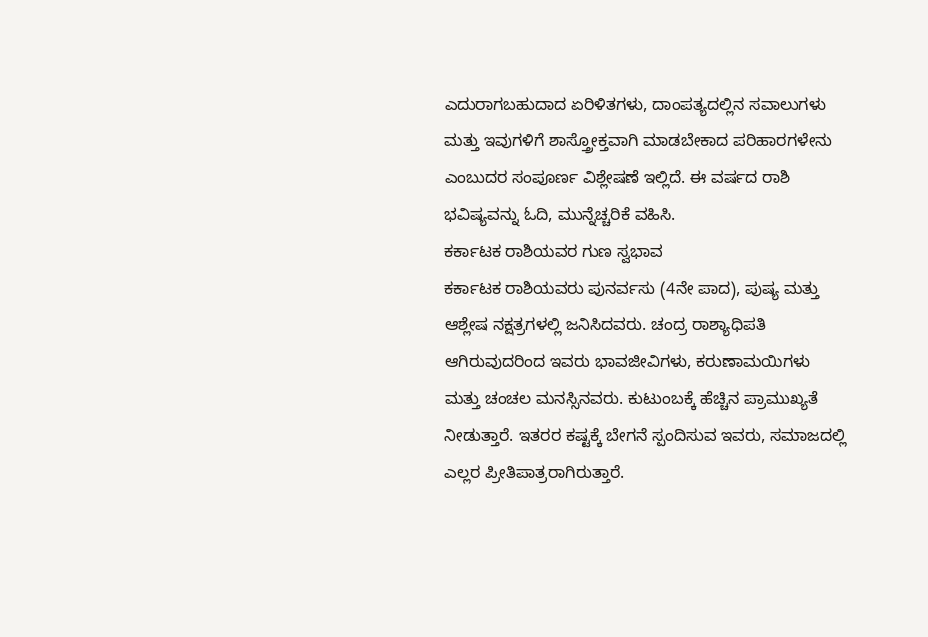ಎದುರಾಗಬಹುದಾದ ಏರಿಳಿತಗಳು, ದಾಂಪತ್ಯದಲ್ಲಿನ ಸವಾಲುಗಳು ಮತ್ತು ಇವುಗಳಿಗೆ ಶಾಸ್ತ್ರೋಕ್ತವಾಗಿ ಮಾಡಬೇಕಾದ ಪರಿಹಾರಗಳೇನು ಎಂಬುದರ ಸಂಪೂರ್ಣ ವಿಶ್ಲೇಷಣೆ ಇಲ್ಲಿದೆ. ಈ ವರ್ಷದ ರಾಶಿ ಭವಿಷ್ಯವನ್ನು ಓದಿ, ಮುನ್ನೆಚ್ಚರಿಕೆ ವಹಿಸಿ.
ಕರ್ಕಾಟಕ ರಾಶಿಯವರ ಗುಣ ಸ್ವಭಾವ
ಕರ್ಕಾಟಕ ರಾಶಿಯವರು ಪುನರ್ವಸು (4ನೇ ಪಾದ), ಪುಷ್ಯ ಮತ್ತು ಆಶ್ಲೇಷ ನಕ್ಷತ್ರಗಳಲ್ಲಿ ಜನಿಸಿದವರು. ಚಂದ್ರ ರಾಶ್ಯಾಧಿಪತಿ ಆಗಿರುವುದರಿಂದ ಇವರು ಭಾವಜೀವಿಗಳು, ಕರುಣಾಮಯಿಗಳು ಮತ್ತು ಚಂಚಲ ಮನಸ್ಸಿನವರು. ಕುಟುಂಬಕ್ಕೆ ಹೆಚ್ಚಿನ ಪ್ರಾಮುಖ್ಯತೆ ನೀಡುತ್ತಾರೆ. ಇತರರ ಕಷ್ಟಕ್ಕೆ ಬೇಗನೆ ಸ್ಪಂದಿಸುವ ಇವರು, ಸಮಾಜದಲ್ಲಿ ಎಲ್ಲರ ಪ್ರೀತಿಪಾತ್ರರಾಗಿರುತ್ತಾರೆ.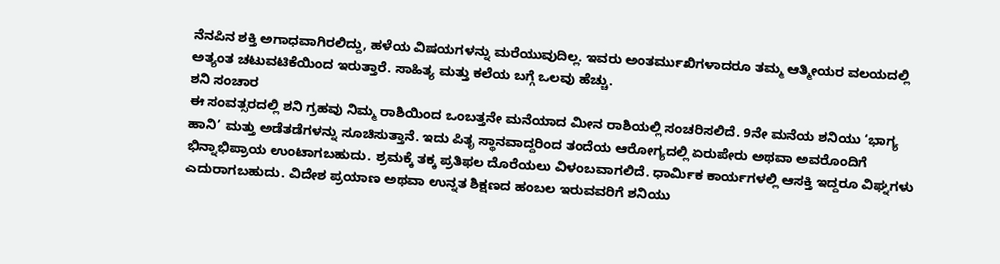ನೆನಪಿನ ಶಕ್ತಿ ಅಗಾಧವಾಗಿರಲಿದ್ದು, ಹಳೆಯ ವಿಷಯಗಳನ್ನು ಮರೆಯುವುದಿಲ್ಲ. ಇವರು ಅಂತರ್ಮುಖಿಗಳಾದರೂ ತಮ್ಮ ಆತ್ಮೀಯರ ವಲಯದಲ್ಲಿ ಅತ್ಯಂತ ಚಟುವಟಿಕೆಯಿಂದ ಇರುತ್ತಾರೆ. ಸಾಹಿತ್ಯ ಮತ್ತು ಕಲೆಯ ಬಗ್ಗೆ ಒಲವು ಹೆಚ್ಚು.
ಶನಿ ಸಂಚಾರ
ಈ ಸಂವತ್ಸರದಲ್ಲಿ ಶನಿ ಗ್ರಹವು ನಿಮ್ಮ ರಾಶಿಯಿಂದ ಒಂಬತ್ತನೇ ಮನೆಯಾದ ಮೀನ ರಾಶಿಯಲ್ಲಿ ಸಂಚರಿಸಲಿದೆ. 9ನೇ ಮನೆಯ ಶನಿಯು ‘ಭಾಗ್ಯ ಹಾನಿ’ ಮತ್ತು ಅಡೆತಡೆಗಳನ್ನು ಸೂಚಿಸುತ್ತಾನೆ. ಇದು ಪಿತೃ ಸ್ಥಾನವಾದ್ದರಿಂದ ತಂದೆಯ ಆರೋಗ್ಯದಲ್ಲಿ ಏರುಪೇರು ಅಥವಾ ಅವರೊಂದಿಗೆ ಭಿನ್ನಾಭಿಪ್ರಾಯ ಉಂಟಾಗಬಹುದು. ಶ್ರಮಕ್ಕೆ ತಕ್ಕ ಪ್ರತಿಫಲ ದೊರೆಯಲು ವಿಳಂಬವಾಗಲಿದೆ. ಧಾರ್ಮಿಕ ಕಾರ್ಯಗಳಲ್ಲಿ ಆಸಕ್ತಿ ಇದ್ದರೂ ವಿಘ್ನಗಳು ಎದುರಾಗಬಹುದು. ವಿದೇಶ ಪ್ರಯಾಣ ಅಥವಾ ಉನ್ನತ ಶಿಕ್ಷಣದ ಹಂಬಲ ಇರುವವರಿಗೆ ಶನಿಯು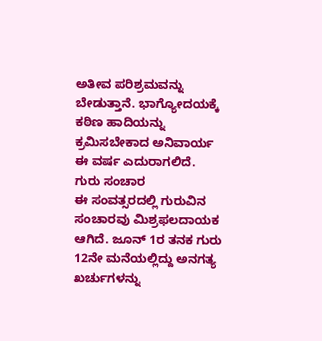ಅತೀವ ಪರಿಶ್ರಮವನ್ನು ಬೇಡುತ್ತಾನೆ. ಭಾಗ್ಯೋದಯಕ್ಕೆ ಕಠಿಣ ಹಾದಿಯನ್ನು ಕ್ರಮಿಸಬೇಕಾದ ಅನಿವಾರ್ಯ ಈ ವರ್ಷ ಎದುರಾಗಲಿದೆ.
ಗುರು ಸಂಚಾರ
ಈ ಸಂವತ್ಸರದಲ್ಲಿ ಗುರುವಿನ ಸಂಚಾರವು ಮಿಶ್ರಫಲದಾಯಕ ಆಗಿದೆ. ಜೂನ್ 1ರ ತನಕ ಗುರು 12ನೇ ಮನೆಯಲ್ಲಿದ್ದು ಅನಗತ್ಯ ಖರ್ಚುಗಳನ್ನು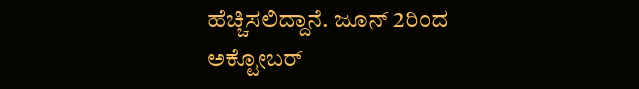ಹೆಚ್ಚಿಸಲಿದ್ದಾನೆ. ಜೂನ್ 2ರಿಂದ ಅಕ್ಟೋಬರ್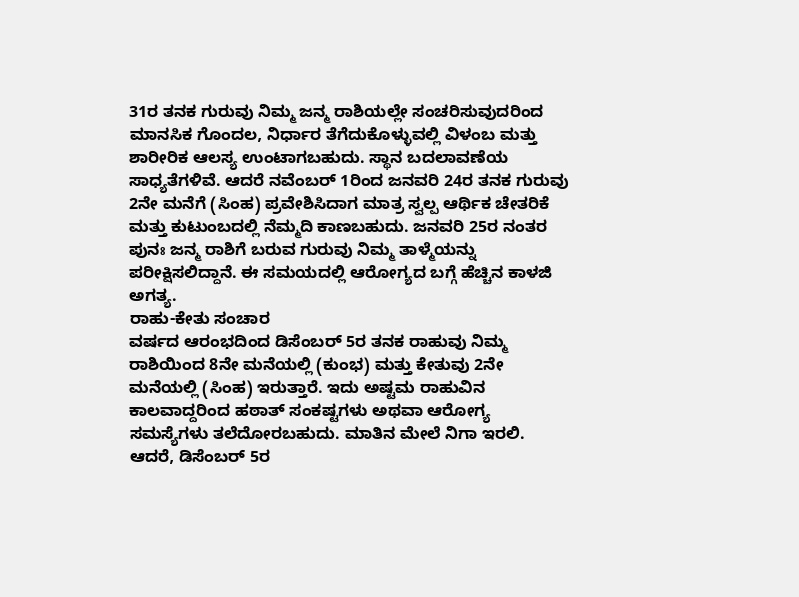31ರ ತನಕ ಗುರುವು ನಿಮ್ಮ ಜನ್ಮ ರಾಶಿಯಲ್ಲೇ ಸಂಚರಿಸುವುದರಿಂದ ಮಾನಸಿಕ ಗೊಂದಲ, ನಿರ್ಧಾರ ತೆಗೆದುಕೊಳ್ಳುವಲ್ಲಿ ವಿಳಂಬ ಮತ್ತು ಶಾರೀರಿಕ ಆಲಸ್ಯ ಉಂಟಾಗಬಹುದು. ಸ್ಥಾನ ಬದಲಾವಣೆಯ ಸಾಧ್ಯತೆಗಳಿವೆ. ಆದರೆ ನವೆಂಬರ್ 1ರಿಂದ ಜನವರಿ 24ರ ತನಕ ಗುರುವು 2ನೇ ಮನೆಗೆ (ಸಿಂಹ) ಪ್ರವೇಶಿಸಿದಾಗ ಮಾತ್ರ ಸ್ವಲ್ಪ ಆರ್ಥಿಕ ಚೇತರಿಕೆ ಮತ್ತು ಕುಟುಂಬದಲ್ಲಿ ನೆಮ್ಮದಿ ಕಾಣಬಹುದು. ಜನವರಿ 25ರ ನಂತರ ಪುನಃ ಜನ್ಮ ರಾಶಿಗೆ ಬರುವ ಗುರುವು ನಿಮ್ಮ ತಾಳ್ಮೆಯನ್ನು ಪರೀಕ್ಷಿಸಲಿದ್ದಾನೆ. ಈ ಸಮಯದಲ್ಲಿ ಆರೋಗ್ಯದ ಬಗ್ಗೆ ಹೆಚ್ಚಿನ ಕಾಳಜಿ ಅಗತ್ಯ.
ರಾಹು-ಕೇತು ಸಂಚಾರ
ವರ್ಷದ ಆರಂಭದಿಂದ ಡಿಸೆಂಬರ್ 5ರ ತನಕ ರಾಹುವು ನಿಮ್ಮ ರಾಶಿಯಿಂದ 8ನೇ ಮನೆಯಲ್ಲಿ (ಕುಂಭ) ಮತ್ತು ಕೇತುವು 2ನೇ ಮನೆಯಲ್ಲಿ (ಸಿಂಹ) ಇರುತ್ತಾರೆ. ಇದು ಅಷ್ಟಮ ರಾಹುವಿನ ಕಾಲವಾದ್ದರಿಂದ ಹಠಾತ್ ಸಂಕಷ್ಟಗಳು ಅಥವಾ ಆರೋಗ್ಯ ಸಮಸ್ಯೆಗಳು ತಲೆದೋರಬಹುದು. ಮಾತಿನ ಮೇಲೆ ನಿಗಾ ಇರಲಿ. ಆದರೆ, ಡಿಸೆಂಬರ್ 5ರ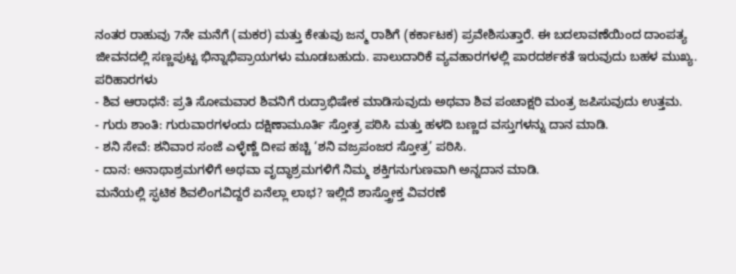ನಂತರ ರಾಹುವು 7ನೇ ಮನೆಗೆ (ಮಕರ) ಮತ್ತು ಕೇತುವು ಜನ್ಮ ರಾಶಿಗೆ (ಕರ್ಕಾಟಕ) ಪ್ರವೇಶಿಸುತ್ತಾರೆ. ಈ ಬದಲಾವಣೆಯಿಂದ ದಾಂಪತ್ಯ ಜೀವನದಲ್ಲಿ ಸಣ್ಣಪುಟ್ಟ ಭಿನ್ನಾಭಿಪ್ರಾಯಗಳು ಮೂಡಬಹುದು. ಪಾಲುದಾರಿಕೆ ವ್ಯವಹಾರಗಳಲ್ಲಿ ಪಾರದರ್ಶಕತೆ ಇರುವುದು ಬಹಳ ಮುಖ್ಯ.
ಪರಿಹಾರಗಳು
- ಶಿವ ಆರಾಧನೆ: ಪ್ರತಿ ಸೋಮವಾರ ಶಿವನಿಗೆ ರುದ್ರಾಭಿಷೇಕ ಮಾಡಿಸುವುದು ಅಥವಾ ಶಿವ ಪಂಚಾಕ್ಷರಿ ಮಂತ್ರ ಜಪಿಸುವುದು ಉತ್ತಮ.
- ಗುರು ಶಾಂತಿ: ಗುರುವಾರಗಳಂದು ದಕ್ಷಿಣಾಮೂರ್ತಿ ಸ್ತೋತ್ರ ಪಠಿಸಿ ಮತ್ತು ಹಳದಿ ಬಣ್ಣದ ವಸ್ತುಗಳನ್ನು ದಾನ ಮಾಡಿ.
- ಶನಿ ಸೇವೆ: ಶನಿವಾರ ಸಂಜೆ ಎಳ್ಳೆಣ್ಣೆ ದೀಪ ಹಚ್ಚಿ ‘ಶನಿ ವಜ್ರಪಂಜರ ಸ್ತೋತ್ರ’ ಪಠಿಸಿ.
- ದಾನ: ಅನಾಥಾಶ್ರಮಗಳಿಗೆ ಅಥವಾ ವೃದ್ಧಾಶ್ರಮಗಳಿಗೆ ನಿಮ್ಮ ಶಕ್ತಿಗನುಗುಣವಾಗಿ ಅನ್ನದಾನ ಮಾಡಿ.
ಮನೆಯಲ್ಲಿ ಸ್ಫಟಿಕ ಶಿವಲಿಂಗವಿದ್ದರೆ ಏನೆಲ್ಲಾ ಲಾಭ? ಇಲ್ಲಿದೆ ಶಾಸ್ತ್ರೋಕ್ತ ವಿವರಣೆ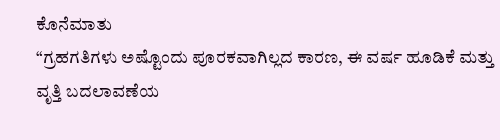ಕೊನೆಮಾತು
“ಗ್ರಹಗತಿಗಳು ಅಷ್ಟೊಂದು ಪೂರಕವಾಗಿಲ್ಲದ ಕಾರಣ, ಈ ವರ್ಷ ಹೂಡಿಕೆ ಮತ್ತು ವೃತ್ತಿ ಬದಲಾವಣೆಯ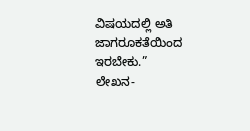ವಿಷಯದಲ್ಲಿ ಅತಿ ಜಾಗರೂಕತೆಯಿಂದ ಇರಬೇಕು.”
ಲೇಖನ-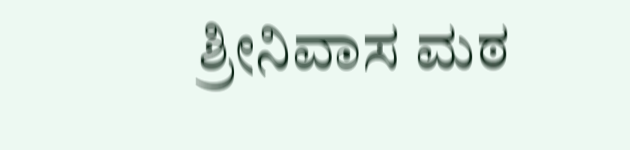ಶ್ರೀನಿವಾಸ ಮಠ